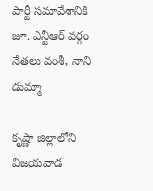పార్టీ సమావేశానికి జూ. ఎన్టీఆర్ వర్గం నేతలు వంశీ, నాని డుమ్మా

కృష్ణా జిల్లాలోని విజయవాడ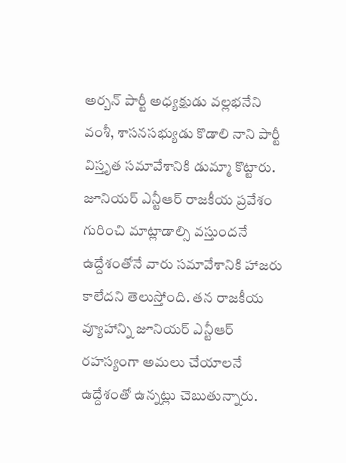అర్బన్ పార్టీ అధ్యక్షుడు వల్లభనేని వంశీ, శాసనసభ్యుడు కొడాలి నాని పార్టీ విస్తృత సమావేశానికి డుమ్మా కొట్టారు. జూనియర్ ఎన్టీఆర్ రాజకీయ ప్రవేశం గురించి మాట్లాడాల్సి వస్తుందనే ఉద్దేశంతోనే వారు సమావేశానికి హాజరు కాలేదని తెలుస్తోంది. తన రాజకీయ వ్యూహాన్ని జూనియర్ ఎన్టీఆర్ రహస్యంగా అమలు చేయాలనే ఉద్దేశంతో ఉన్నట్లు చెబుతున్నారు.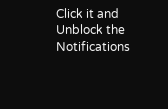Click it and Unblock the Notifications